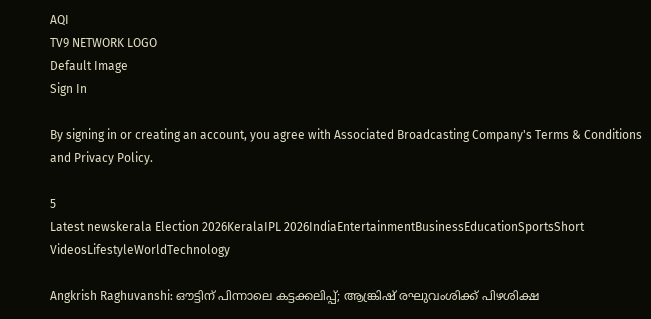AQI
TV9 NETWORK LOGO
Default Image
Sign In

By signing in or creating an account, you agree with Associated Broadcasting Company's Terms & Conditions and Privacy Policy.

5
Latest newskerala Election 2026KeralaIPL 2026IndiaEntertainmentBusinessEducationSportsShort VideosLifestyleWorldTechnology

Angkrish Raghuvanshi: ഔട്ടിന് പിന്നാലെ കട്ടക്കലിപ്പ്; ആങ്ക്രിഷ് രഘുവംശിക്ക് പിഴശിക്ഷ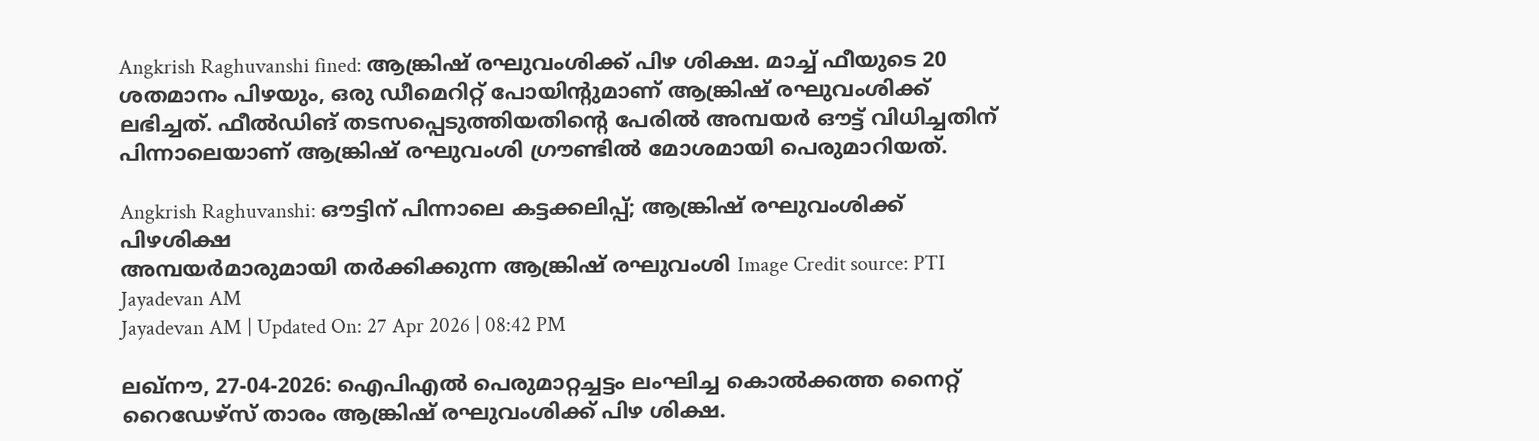Angkrish Raghuvanshi fined: ആങ്ക്രിഷ് രഘുവംശിക്ക് പിഴ ശിക്ഷ. മാച്ച് ഫീയുടെ 20 ശതമാനം പിഴയും, ഒരു ഡീമെറിറ്റ് പോയിന്റുമാണ് ആങ്ക്രിഷ് രഘുവംശിക്ക് ലഭിച്ചത്. ഫീല്‍ഡിങ് തടസപ്പെടുത്തിയതിന്റെ പേരില്‍ അമ്പയര്‍ ഔട്ട് വിധിച്ചതിന് പിന്നാലെയാണ് ആങ്ക്രിഷ് രഘുവംശി ഗ്രൗണ്ടില്‍ മോശമായി പെരുമാറിയത്.

Angkrish Raghuvanshi: ഔട്ടിന് പിന്നാലെ കട്ടക്കലിപ്പ്; ആങ്ക്രിഷ് രഘുവംശിക്ക് പിഴശിക്ഷ
അമ്പയര്‍മാരുമായി തര്‍ക്കിക്കുന്ന ആങ്ക്രിഷ് രഘുവംശി Image Credit source: PTI
Jayadevan AM
Jayadevan AM | Updated On: 27 Apr 2026 | 08:42 PM

ലഖ്‌നൗ, 27-04-2026: ഐപിഎല്‍ പെരുമാറ്റച്ചട്ടം ലംഘിച്ച കൊല്‍ക്കത്ത നൈറ്റ് റൈഡേഴ്‌സ് താരം ആങ്ക്രിഷ് രഘുവംശിക്ക് പിഴ ശിക്ഷ.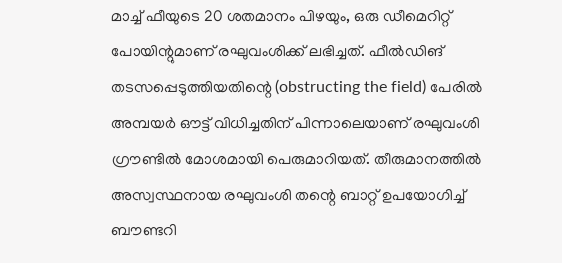മാച്ച് ഫീയുടെ 20 ശതമാനം പിഴയും, ഒരു ഡീമെറിറ്റ് പോയിന്റുമാണ് രഘുവംശിക്ക് ലഭിച്ചത്. ഫീല്‍ഡിങ് തടസപ്പെടുത്തിയതിന്റെ (obstructing the field) പേരില്‍ അമ്പയര്‍ ഔട്ട് വിധിച്ചതിന് പിന്നാലെയാണ് രഘുവംശി ഗ്രൗണ്ടില്‍ മോശമായി പെരുമാറിയത്. തീരുമാനത്തിൽ അസ്വസ്ഥനായ രഘുവംശി തന്റെ ബാറ്റ് ഉപയോഗിച്ച് ബൗണ്ടറി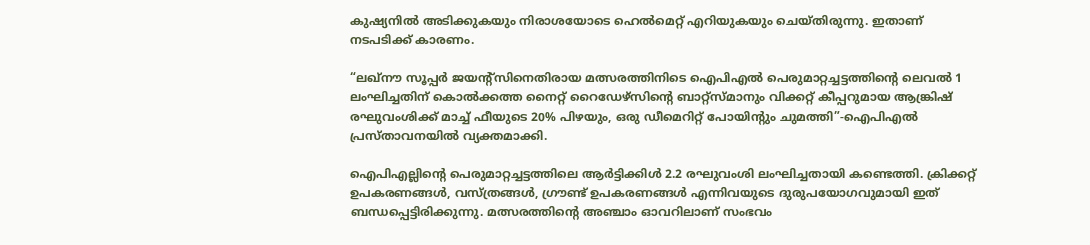കുഷ്യനിൽ അടിക്കുകയും നിരാശയോടെ ഹെൽമെറ്റ് എറിയുകയും ചെയ്തിരുന്നു. ഇതാണ് നടപടിക്ക് കാരണം.

“ലഖ്‌നൗ സൂപ്പർ ജയന്റ്‌സിനെതിരായ മത്സരത്തിനിടെ ഐപിഎൽ പെരുമാറ്റച്ചട്ടത്തിന്റെ ലെവൽ 1 ലംഘിച്ചതിന് കൊൽക്കത്ത നൈറ്റ് റൈഡേഴ്‌സിന്റെ ബാറ്റ്‌സ്മാനും വിക്കറ്റ് കീപ്പറുമായ ആങ്ക്രിഷ് രഘുവംശിക്ക് മാച്ച് ഫീയുടെ 20% പിഴയും, ഒരു ഡീമെറിറ്റ് പോയിന്റും ചുമത്തി”-ഐപിഎല്‍ പ്രസ്താവനയില്‍ വ്യക്തമാക്കി.

ഐപിഎല്ലിന്റെ പെരുമാറ്റച്ചട്ടത്തിലെ ആർട്ടിക്കിൾ 2.2 രഘുവംശി ലംഘിച്ചതായി കണ്ടെത്തി. ക്രിക്കറ്റ് ഉപകരണങ്ങൾ, വസ്ത്രങ്ങൾ, ഗ്രൗണ്ട് ഉപകരണങ്ങൾ എന്നിവയുടെ ദുരുപയോഗവുമായി ഇത് ബന്ധപ്പെട്ടിരിക്കുന്നു. മത്സരത്തിന്റെ അഞ്ചാം ഓവറിലാണ് സംഭവം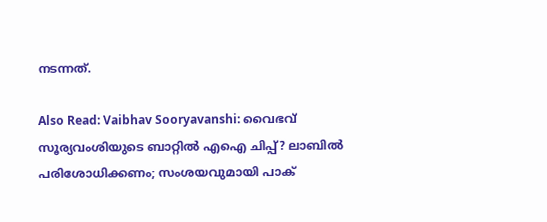നടന്നത്.

Also Read: Vaibhav Sooryavanshi: വൈഭവ് സൂര്യവംശിയുടെ ബാറ്റില്‍ എഐ ചിപ്പ്? ലാബില്‍ പരിശോധിക്കണം; സംശയവുമായി പാക്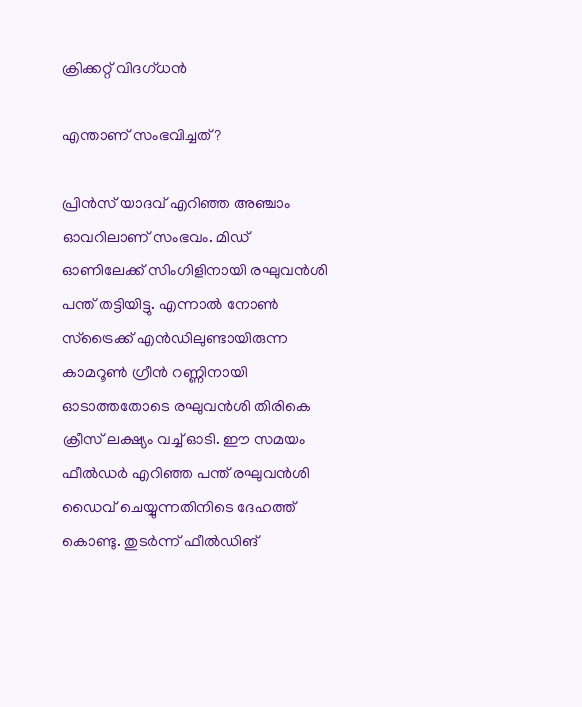ക്രിക്കറ്റ് വിദഗ്ധന്‍

എന്താണ് സംഭവിച്ചത്?

പ്രിന്‍സ് യാദവ് എറിഞ്ഞ അഞ്ചാം ഓവറിലാണ് സംഭവം. മിഡ് ഓണിലേക്ക് സിംഗിളിനായി രഘുവന്‍ശി പന്ത് തട്ടിയിട്ടു. എന്നാല്‍ നോണ്‍ സ്‌ട്രൈക്ക് എന്‍ഡിലുണ്ടായിരുന്ന കാമറൂണ്‍ ഗ്രീന്‍ റണ്ണിനായി ഓടാത്തതോടെ രഘുവന്‍ശി തിരികെ ക്രീസ് ലക്ഷ്യം വച്ച് ഓടി. ഈ സമയം ഫീല്‍ഡര്‍ എറിഞ്ഞ പന്ത് രഘുവന്‍ശി ഡൈവ് ചെയ്യുന്നതിനിടെ ദേഹത്ത് കൊണ്ടു. തുടര്‍ന്ന് ഫീല്‍ഡിങ്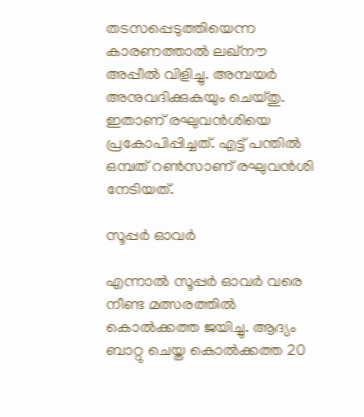തടസപ്പെടുത്തിയെന്ന കാരണത്താല്‍ ലഖ്‌നൗ അപ്പീല്‍ വിളിച്ചു. അമ്പയര്‍ അനുവദിക്കുകയും ചെയ്തു. ഇതാണ് രഘുവന്‍ശിയെ പ്രകോപിപ്പിച്ചത്. എട്ട് പന്തില്‍ ഒമ്പത് റണ്‍സാണ് രഘുവന്‍ശി നേടിയത്.

സൂപ്പര്‍ ഓവര്‍

എന്നാല്‍ സൂപ്പര്‍ ഓവര്‍ വരെ നീണ്ട മത്സരത്തില്‍ കൊല്‍ക്കത്ത ജയിച്ചു. ആദ്യം ബാറ്റു ചെയ്ത കൊല്‍ക്കത്ത 20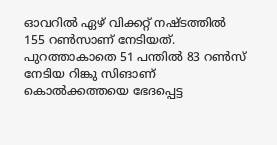ഓവറില്‍ ഏഴ് വിക്കറ്റ് നഷ്ടത്തില്‍ 155 റണ്‍സാണ് നേടിയത്. പുറത്താകാതെ 51 പന്തില്‍ 83 റണ്‍സ് നേടിയ റിങ്കു സിങാണ് കൊല്‍ക്കത്തയെ ഭേദപ്പെട്ട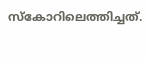സ്‌കോറിലെത്തിച്ചത്.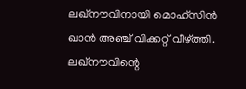ലഖ്‌നൗവിനായി മൊഹ്‌സിന്‍ ഖാന്‍ അഞ്ച് വിക്കറ്റ് വീഴ്ത്തി. ലഖ്‌നൗവിന്റെ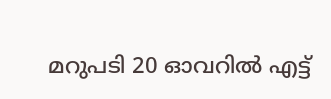മറുപടി 20 ഓവറില്‍ എട്ട്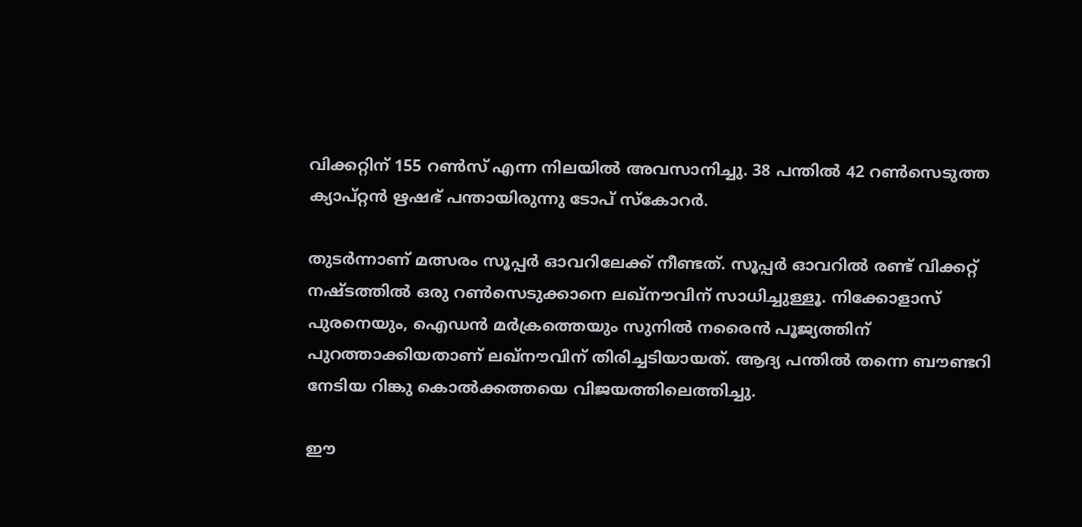വിക്കറ്റിന് 155 റണ്‍സ് എന്ന നിലയില്‍ അവസാനിച്ചു. 38 പന്തില്‍ 42 റണ്‍സെടുത്ത ക്യാപ്റ്റന്‍ ഋഷഭ് പന്തായിരുന്നു ടോപ് സ്‌കോറര്‍.

തുടര്‍ന്നാണ് മത്സരം സൂപ്പര്‍ ഓവറിലേക്ക് നീണ്ടത്. സൂപ്പര്‍ ഓവറില്‍ രണ്ട് വിക്കറ്റ് നഷ്ടത്തില്‍ ഒരു റണ്‍സെടുക്കാനെ ലഖ്‌നൗവിന് സാധിച്ചുള്ളൂ. നിക്കോളാസ് പുരനെയും, ഐഡന്‍ മര്‍ക്രത്തെയും സുനില്‍ നരൈന്‍ പൂജ്യത്തിന് പുറത്താക്കിയതാണ് ലഖ്‌നൗവിന് തിരിച്ചടിയായത്. ആദ്യ പന്തില്‍ തന്നെ ബൗണ്ടറി നേടിയ റിങ്കു കൊല്‍ക്കത്തയെ വിജയത്തിലെത്തിച്ചു.

ഈ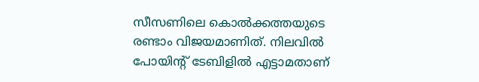സീസണിലെ കൊല്‍ക്കത്തയുടെ രണ്ടാം വിജയമാണിത്. നിലവില്‍ പോയിന്റ് ടേബിളില്‍ എട്ടാമതാണ്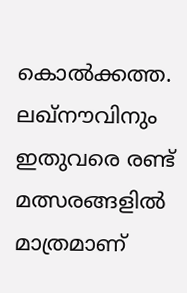കൊല്‍ക്കത്ത. ലഖ്‌നൗവിനും ഇതുവരെ രണ്ട് മത്സരങ്ങളില്‍ മാത്രമാണ്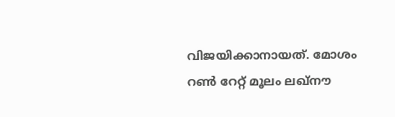വിജയിക്കാനായത്. മോശം റണ്‍ റേറ്റ് മൂലം ലഖ്‌നൗ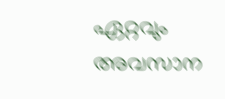ഏറ്റവും അവസാന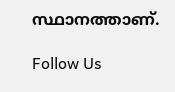സ്ഥാനത്താണ്.

Follow Us